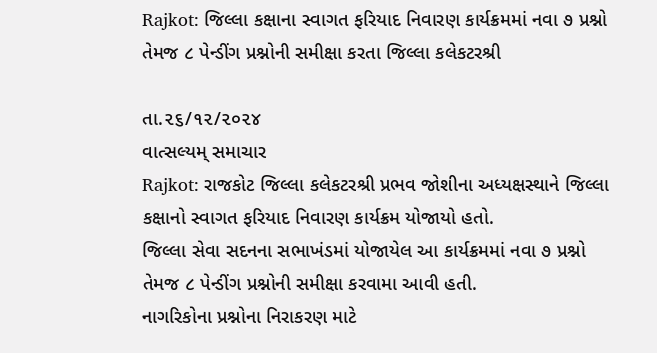Rajkot: જિલ્લા કક્ષાના સ્વાગત ફરિયાદ નિવારણ કાર્યક્રમમાં નવા ૭ પ્રશ્નો તેમજ ૮ પેન્ડીંગ પ્રશ્નોની સમીક્ષા કરતા જિલ્લા કલેકટરશ્રી

તા.૨૬/૧૨/૨૦૨૪
વાત્સલ્યમ્ સમાચાર
Rajkot: રાજકોટ જિલ્લા કલેકટરશ્રી પ્રભવ જોશીના અધ્યક્ષસ્થાને જિલ્લા કક્ષાનો સ્વાગત ફરિયાદ નિવારણ કાર્યક્રમ યોજાયો હતો.
જિલ્લા સેવા સદનના સભાખંડમાં યોજાયેલ આ કાર્યક્રમમાં નવા ૭ પ્રશ્નો તેમજ ૮ પેન્ડીંગ પ્રશ્નોની સમીક્ષા કરવામા આવી હતી.
નાગરિકોના પ્રશ્નોના નિરાકરણ માટે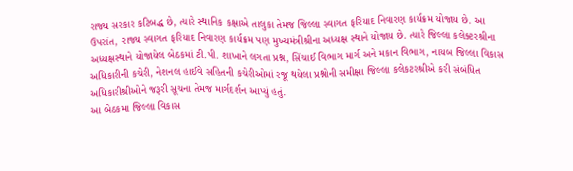રાજ્ય સરકાર કટિબદ્ધ છે, ત્યારે સ્થાનિક કક્ષાએ તાલુકા તેમજ જિલ્લા સ્વાગત ફરિયાદ નિવારણ કાર્યક્રમ યોજાય છે. આ ઉપરાંત, રાજ્ય સ્વાગત ફરિયાદ નિવારણ કાર્યક્રમ પણ મુખ્યમંત્રીશ્રીના અધ્યક્ષ સ્થાને યોજાય છે. ત્યારે જિલ્લા કલેક્ટરશ્રીના અધ્યક્ષસ્થાને યોજાયેલ બેઠકમાં ટી.પી. શાખાને લગતા પ્રશ્ન, સિંચાઈ વિભાગ માર્ગ અને મકાન વિભાગ, નાયબ જિલ્લા વિકાસ અધિકારીની કચેરી, નેશનલ હાઈવે સહિતની કચેરીઓમાં રજૂ થયેલા પ્રશ્નોની સમીક્ષા જિલ્લા કલેકટરશ્રીએ કરી સંબંધિત અધિકારીશ્રીઓને જરૂરી સૂચના તેમજ માર્ગદર્શન આપ્યું હતું.
આ બેઠકમા જિલ્લા વિકાસ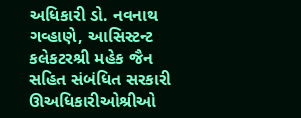અધિકારી ડો. નવનાથ ગવ્હાણે, આસિસ્ટન્ટ કલેકટરશ્રી મહેક જૈન સહિત સંબંધિત સરકારી ઊઅધિકારીઓશ્રીઓ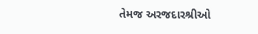તેમજ અરજદારશ્રીઓ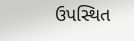ઉપસ્થિત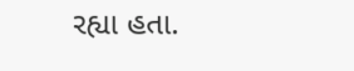રહ્યા હતા.